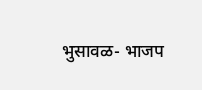भुसावळ- भाजप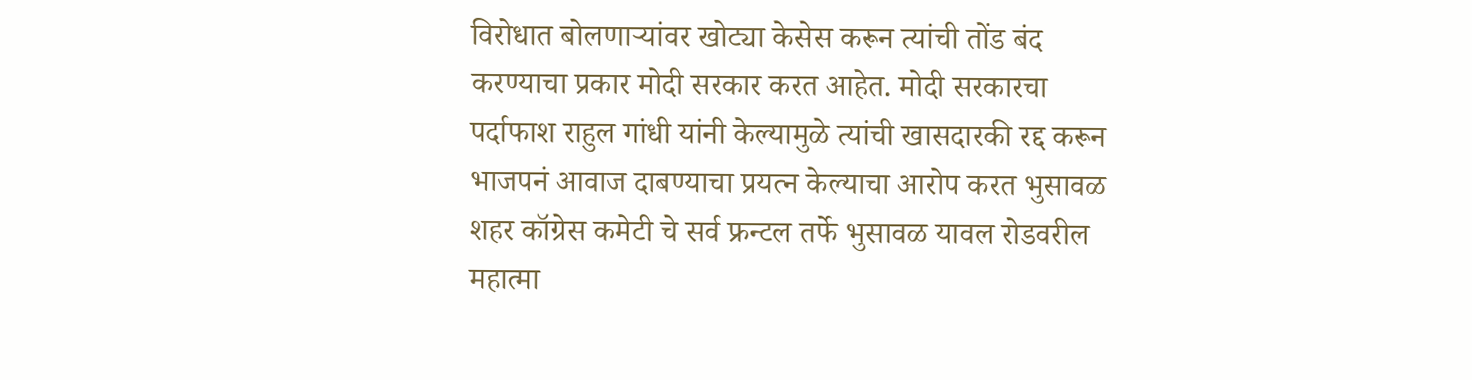विरोधात बोलणाऱ्यांवर खोट्या केसेस करून त्यांची तोंड बंद करण्याचा प्रकार मोदी सरकार करत आहेत. मोदी सरकारचा पर्दाफाश राहुल गांधी यांनी केल्यामुळे त्यांची खासदारकी रद्द करून भाजपनं आवाज दाबण्याचा प्रयत्न केल्याचा आरोप करत भुसावळ शहर कॉग्रेस कमेटी चे सर्व फ्रन्टल तर्फे भुसावळ यावल रोडवरील महात्मा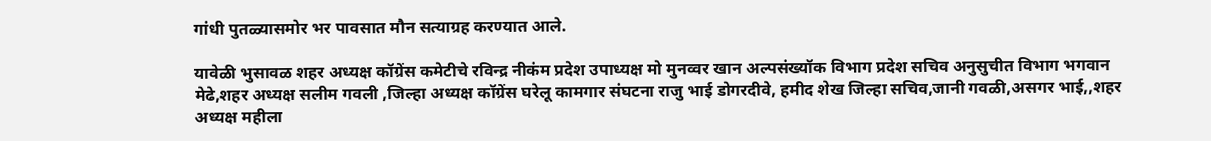गांधी पुतळ्यासमोर भर पावसात मौन सत्याग्रह करण्यात आले.

यावेळी भुसावळ शहर अध्यक्ष कॉग्रेंस कमेटीचे रविन्द्र नीकंम प्रदेश उपाध्यक्ष मो मुनव्वर खान अल्पसंख्यॉक विभाग प्रदेश सचिव अनुसुचीत विभाग भगवान मेढे,शहर अध्यक्ष सलीम गवली ,जिल्हा अध्यक्ष कॉग्रेंस घरेलू कामगार संघटना राजु भाई डोगरदीवे, हमीद शेख जिल्हा सचिव,जानी गवळी,असगर भाई,,शहर अध्यक्ष महीला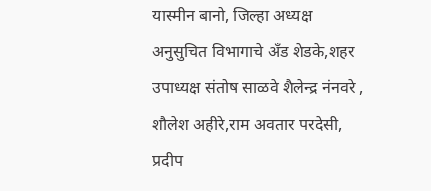यास्मीन बानो, जिल्हा अध्यक्ष अनुसुचित विभागाचे अँड शेडके,शहर उपाध्यक्ष संतोष साळवे शैलेन्द्र नंनवरे , शौलेश अहीरे,राम अवतार परदेसी, प्रदीप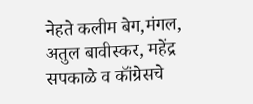नेहते कलीम बेग,मंगल, अतुल बावीस्कर, महेंद्र सपकाळे व कॉंग्रेसचे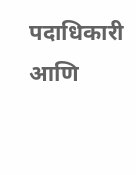पदाधिकारी आणि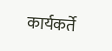कार्यकर्ते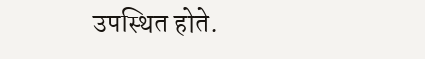उपस्थित होते.